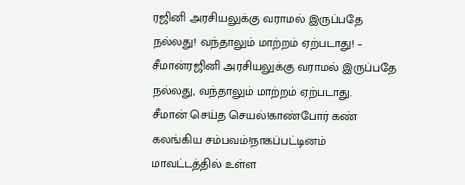ரஜினி அரசியலுக்கு வராமல் இருப்பதே நல்லது! வந்தாலும் மாற்றம் ஏற்படாது! – சீமான்ரஜினி அரசியலுக்கு வராமல் இருப்பதே நல்லது, வந்தாலும் மாற்றம் ஏற்படாது.
சீமான் செய்த செயல்!காண்போர் கண் கலங்கிய சம்பவம்!நாகப்பட்டினம் மாவட்டத்தில் உள்ள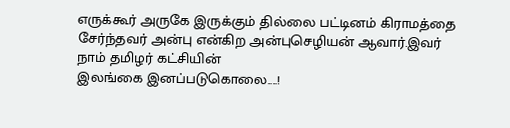எருக்கூர் அருகே இருக்கும் தில்லை பட்டினம் கிராமத்தை சேர்ந்தவர் அன்பு என்கிற அன்புசெழியன் ஆவார்.இவர் நாம் தமிழர் கட்சியின்
இலங்கை இனப்படுகொலை....!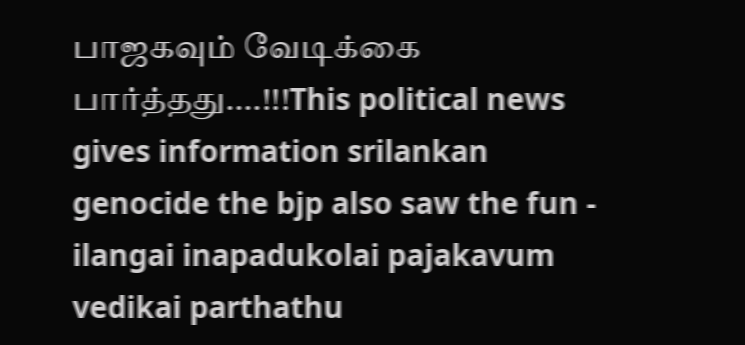பாஜகவும் வேடிக்கை பார்த்தது....!!!This political news gives information srilankan genocide the bjp also saw the fun - ilangai inapadukolai pajakavum vedikai parthathu